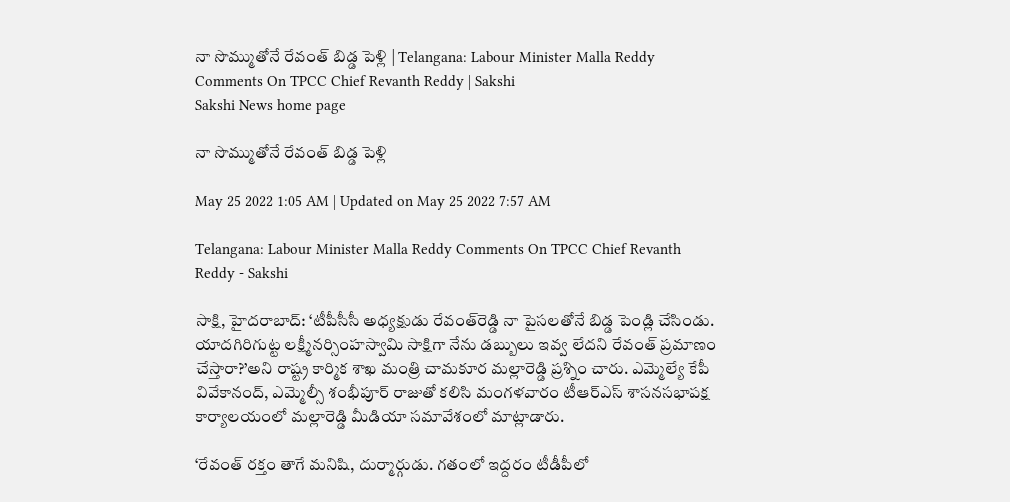నా సొమ్ముతోనే రేవంత్‌ బిడ్డ పెళ్లి | Telangana: Labour Minister Malla Reddy Comments On TPCC Chief Revanth Reddy | Sakshi
Sakshi News home page

నా సొమ్ముతోనే రేవంత్‌ బిడ్డ పెళ్లి

May 25 2022 1:05 AM | Updated on May 25 2022 7:57 AM

Telangana: Labour Minister Malla Reddy Comments On TPCC Chief Revanth Reddy - Sakshi

సాక్షి, హైదరాబాద్‌: ‘టీపీసీసీ అధ్యక్షుడు రేవంత్‌రెడ్డి నా పైసలతోనే బిడ్డ పెండ్లి చేసిండు. యాదగిరిగుట్ట లక్ష్మీనర్సింహస్వామి సాక్షిగా నేను డబ్బులు ఇవ్వ లేదని రేవంత్‌ ప్రమాణం చేస్తారా?’అని రాష్ట్ర కార్మిక శాఖ మంత్రి చామకూర మల్లారెడ్డి ప్రశ్నిం చారు. ఎమ్మెల్యే కేపీ వివేకానంద్, ఎమ్మెల్సీ శంభీపూర్‌ రాజుతో కలిసి మంగళవారం టీఆర్‌ఎస్‌ శాసనసభాపక్ష కార్యాలయంలో మల్లారెడ్డి మీడియా సమావేశంలో మాట్లాడారు.

‘రేవంత్‌ రక్తం తాగే మనిషి, దుర్మార్గుడు. గతంలో ఇద్దరం టీడీపీలో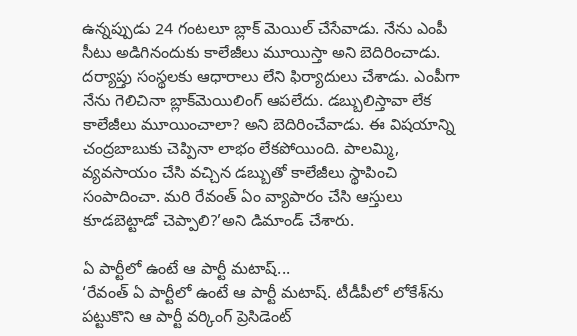ఉన్నప్పుడు 24 గంటలూ బ్లాక్‌ మెయిల్‌ చేసేవాడు. నేను ఎంపీ సీటు అడిగినందుకు కాలేజీలు మూయిస్తా అని బెదిరించాడు. దర్యాప్తు సంస్థలకు ఆధారాలు లేని ఫిర్యాదులు చేశాడు. ఎంపీగా నేను గెలిచినా బ్లాక్‌మెయిలింగ్‌ ఆపలేదు. డబ్బులిస్తావా లేక కాలేజీలు మూయించాలా? అని బెదిరించేవాడు. ఈ విషయాన్ని చంద్రబాబుకు చెప్పినా లాభం లేకపోయింది. పాలమ్మి, వ్యవసాయం చేసి వచ్చిన డబ్బుతో కాలేజీలు స్థాపించి సంపాదించా. మరి రేవంత్‌ ఏం వ్యాపారం చేసి ఆస్తులు కూడబెట్టాడో చెప్పాలి?’అని డిమాండ్‌ చేశారు.

ఏ పార్టీలో ఉంటే ఆ పార్టీ మటాష్‌...
‘రేవంత్‌ ఏ పార్టీలో ఉంటే ఆ పార్టీ మటాష్‌. టీడీపీలో లోకేశ్‌ను పట్టుకొని ఆ పార్టీ వర్కింగ్‌ ప్రెసిడెంట్‌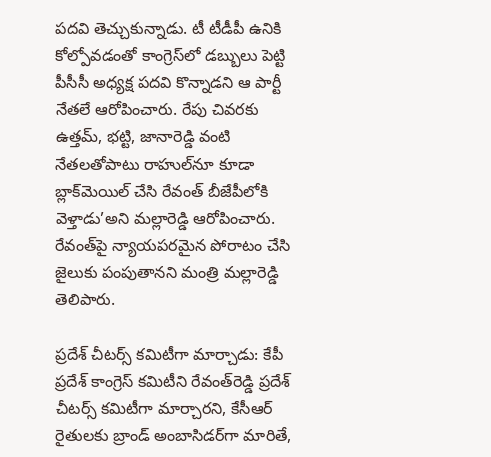పదవి తెచ్చుకున్నాడు. టీ టీడీపీ ఉనికి కోల్పోవడంతో కాంగ్రెస్‌లో డబ్బులు పెట్టి పీసీసీ అధ్యక్ష పదవి కొన్నాడని ఆ పార్టీ నేతలే ఆరోపించారు. రేపు చివరకు ఉత్తమ్, భట్టి, జానారెడ్డి వంటి నేతలతోపాటు రాహుల్‌నూ కూడా బ్లాక్‌మెయిల్‌ చేసి రేవంత్‌ బీజేపీలోకి వెళ్తాడు’అని మల్లారెడ్డి ఆరోపించారు. రేవంత్‌పై న్యాయపరమైన పోరాటం చేసి జైలుకు పంపుతానని మంత్రి మల్లారెడ్డి తెలిపారు.

ప్రదేశ్‌ చీటర్స్‌ కమిటీగా మార్చాడు: కేపీ
ప్రదేశ్‌ కాంగ్రెస్‌ కమిటీని రేవంత్‌రెడ్డి ప్రదేశ్‌ చీటర్స్‌ కమిటీగా మార్చారని, కేసీఆర్‌ రైతులకు బ్రాండ్‌ అంబాసిడర్‌గా మారితే,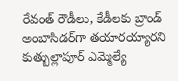రేవంత్‌ రౌడీలు, కేడీలకు బ్రాండ్‌ అంబాసిడర్‌గా తయారయ్యారని కుత్బుల్లాపూర్‌ ఎమ్మెల్యే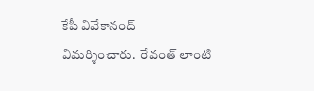కేపీ వివేకానంద్‌ విమర్శించారు.  రేవంత్‌ లాంటి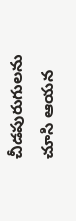చీడపురుగులను చూసి ఆయన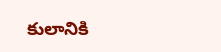కులానికి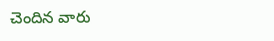చెందిన వారు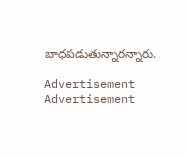బాధపడుతున్నారన్నారు.

Advertisement
Advertisement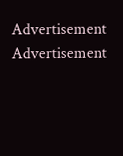Advertisement
Advertisement